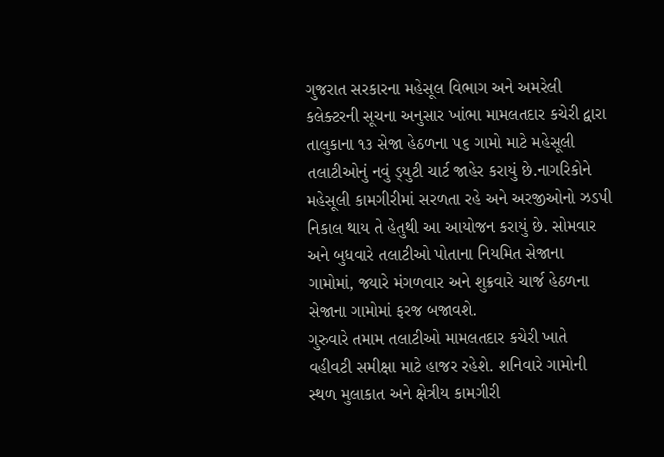ગુજરાત સરકારના મહેસૂલ વિભાગ અને અમરેલી કલેક્ટરની સૂચના અનુસાર ખાંભા મામલતદાર કચેરી દ્વારા તાલુકાના ૧૩ સેજા હેઠળના ૫૬ ગામો માટે મહેસૂલી તલાટીઓનું નવું ડ્‌યુટી ચાર્ટ જાહેર કરાયું છે.નાગરિકોને મહેસૂલી કામગીરીમાં સરળતા રહે અને અરજીઓનો ઝડપી નિકાલ થાય તે હેતુથી આ આયોજન કરાયું છે. સોમવાર અને બુધવારે તલાટીઓ પોતાના નિયમિત સેજાના ગામોમાં, જ્યારે મંગળવાર અને શુક્રવારે ચાર્જ હેઠળના સેજાના ગામોમાં ફરજ બજાવશે.
ગુરુવારે તમામ તલાટીઓ મામલતદાર કચેરી ખાતે વહીવટી સમીક્ષા માટે હાજર રહેશે. શનિવારે ગામોની સ્થળ મુલાકાત અને ક્ષેત્રીય કામગીરી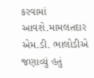કરવામાં આવશે.મામલતદાર એમ.ડી. ભાલોડીએ જણાવ્યું હતું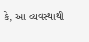કે, આ વ્યવસ્થાથી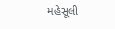મહેસૂલી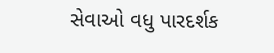સેવાઓ વધુ પારદર્શક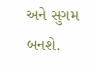અને સુગમ બનશે.